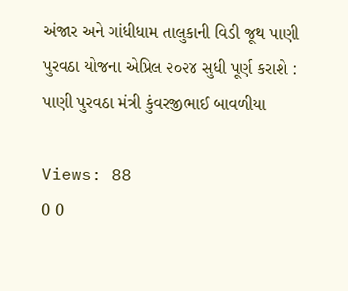અંજાર અને ગાંધીધામ તાલુકાની વિડી જૂથ પાણી પુરવઠા યોજના એપ્રિલ ૨૦૨૪ સુધી પૂર્ણ કરાશે : પાણી પુરવઠા મંત્રી કુંવરજીભાઈ બાવળીયા

Views: 88
0 0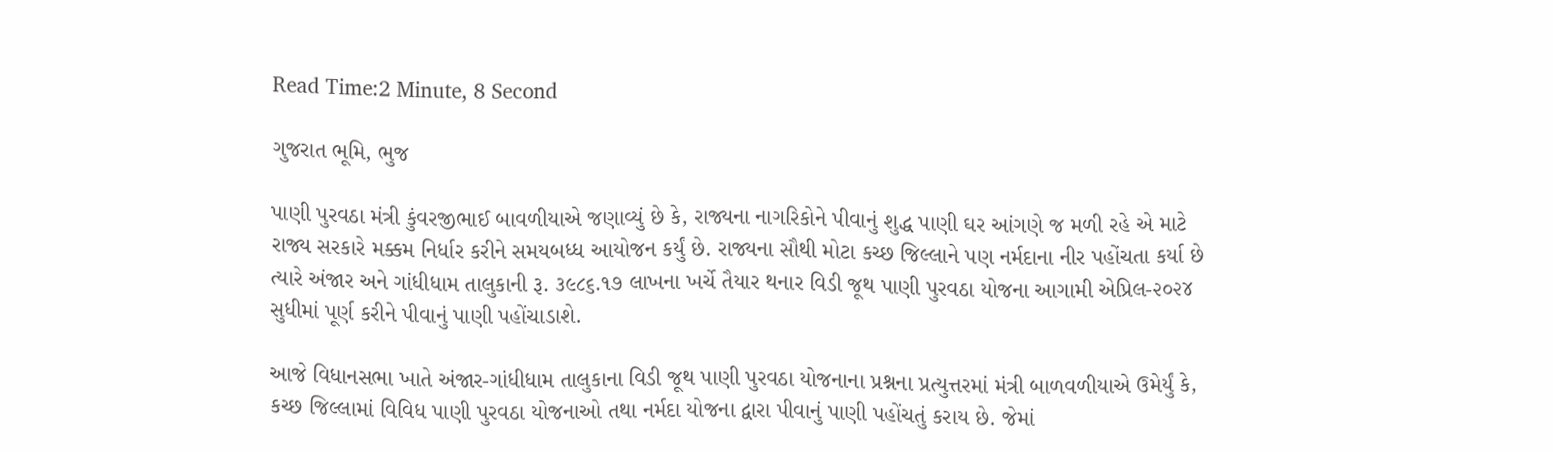Read Time:2 Minute, 8 Second

ગુજરાત ભૂમિ, ભુજ

પાણી પુરવઠા મંત્રી કુંવરજીભાઈ બાવળીયાએ જણાવ્યું છે કે, રાજ્યના નાગરિકોને પીવાનું શુદ્ધ પાણી ઘર આંગણે જ મળી રહે એ માટે રાજ્ય સરકારે મક્કમ નિર્ધાર કરીને સમયબધ્ધ આયોજન કર્યું છે. રાજ્યના સૌથી મોટા કચ્છ જિલ્લાને પણ નર્મદાના નીર પહોંચતા કર્યા છે ત્યારે અંજાર અને ગાંધીધામ તાલુકાની રૂ. ૩૯૮૬.૧૭ લાખના ખર્ચે તૈયાર થનાર વિડી જૂથ પાણી પુરવઠા યોજના આગામી એપ્રિલ-૨૦૨૪ સુધીમાં પૂર્ણ કરીને પીવાનું પાણી પહોંચાડાશે.

આજે વિધાનસભા ખાતે અંજાર-ગાંધીધામ તાલુકાના વિડી જૂથ પાણી પુરવઠા યોજનાના પ્રશ્નના પ્રત્યુત્તરમાં મંત્રી બાળવળીયાએ ઉમેર્યું કે, કચ્છ જિલ્લામાં વિવિધ પાણી પુરવઠા યોજનાઓ તથા નર્મદા યોજના દ્વારા પીવાનું પાણી પહોંચતું કરાય છે. જેમાં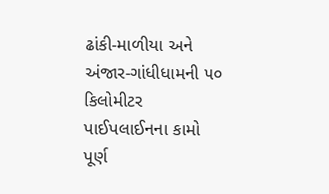ઢાંકી-માળીયા અને અંજાર-ગાંધીધામની ૫૦ કિલોમીટર પાઈપલાઈનના કામો પૂર્ણ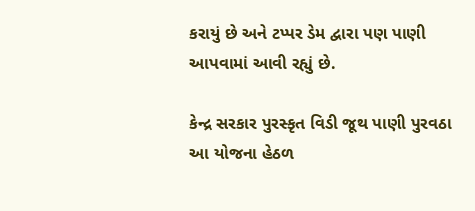કરાયું છે અને ટપ્પર ડેમ દ્વારા પણ પાણી આપવામાં આવી રહ્યું છે.

કેન્દ્ર સરકાર પુરસ્કૃત વિડી જૂથ પાણી પુરવઠા આ યોજના હેઠળ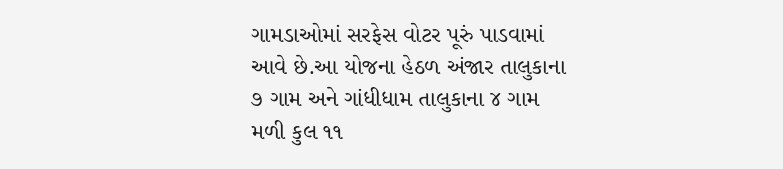ગામડાઓમાં સરફેસ વોટર પૂરું પાડવામાં આવે છે.આ યોજના હેઠળ અંજાર તાલુકાના ૭ ગામ અને ગાંધીધામ તાલુકાના ૪ ગામ મળી કુલ ૧૧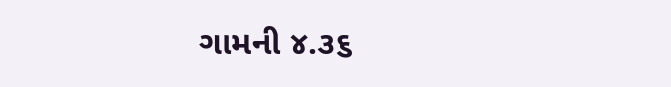ગામની ૪.૩૬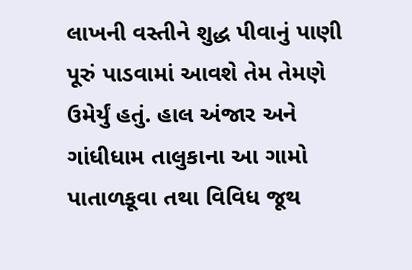લાખની વસ્તીને શુદ્ધ પીવાનું પાણી પૂરું પાડવામાં આવશે તેમ તેમણે ઉમેર્યું હતું. હાલ અંજાર અને ગાંધીધામ તાલુકાના આ ગામો પાતાળકૂવા તથા વિવિધ જૂથ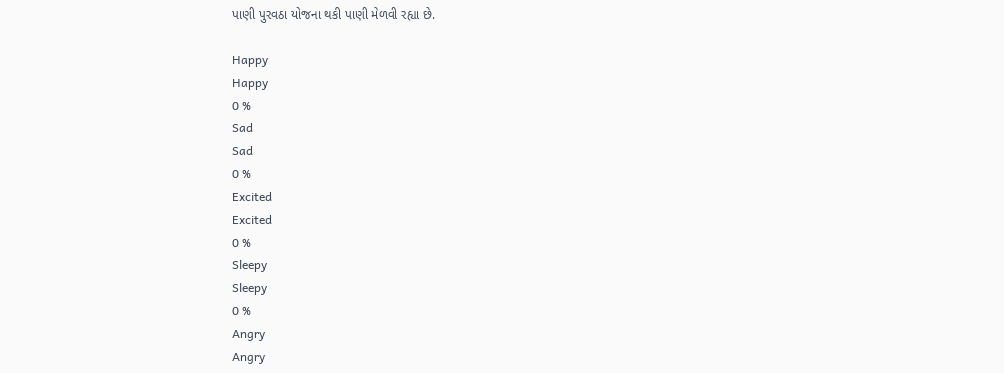પાણી પુરવઠા યોજના થકી પાણી મેળવી રહ્યા છે.

Happy
Happy
0 %
Sad
Sad
0 %
Excited
Excited
0 %
Sleepy
Sleepy
0 %
Angry
Angry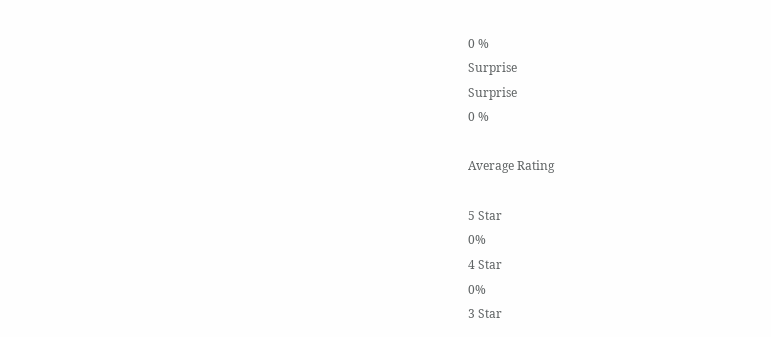0 %
Surprise
Surprise
0 %

Average Rating

5 Star
0%
4 Star
0%
3 Star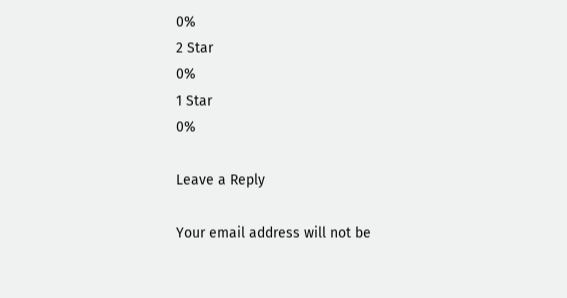0%
2 Star
0%
1 Star
0%

Leave a Reply

Your email address will not be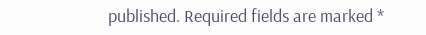published. Required fields are marked *